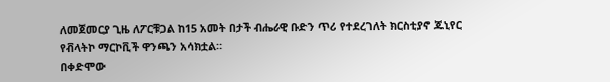ለመጀመርያ ጊዜ ለፖርቹጋል ከ15 አመት በታች ብሔራዊ ቡድን ጥሪ የተደረገለት ክርስቲያኖ ጁኒየር የቭላትኮ ማርኮቪች ዋንጫን አሳክቷል።
በቀድሞው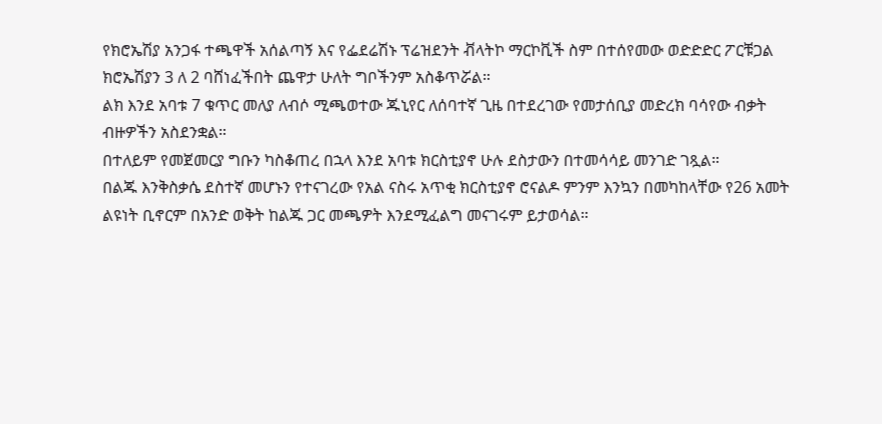የክሮኤሽያ አንጋፋ ተጫዋች አሰልጣኝ እና የፌደሬሽኑ ፕሬዝደንት ቭላትኮ ማርኮቪች ስም በተሰየመው ወድድድር ፖርቹጋል ክሮኤሽያን 3 ለ 2 ባሸነፈችበት ጨዋታ ሁለት ግቦችንም አስቆጥሯል።
ልክ እንደ አባቱ 7 ቁጥር መለያ ለብሶ ሚጫወተው ጁኒየር ለሰባተኛ ጊዜ በተደረገው የመታሰቢያ መድረክ ባሳየው ብቃት ብዙዎችን አስደንቋል።
በተለይም የመጀመርያ ግቡን ካስቆጠረ በኋላ እንደ አባቱ ክርስቲያኖ ሁሉ ደስታውን በተመሳሳይ መንገድ ገጿል።
በልጁ እንቅስቃሴ ደስተኛ መሆኑን የተናገረው የአል ናስሩ አጥቂ ክርስቲያኖ ሮናልዶ ምንም እንኳን በመካከላቸው የ26 አመት ልዩነት ቢኖርም በአንድ ወቅት ከልጁ ጋር መጫዎት እንደሚፈልግ መናገሩም ይታወሳል።